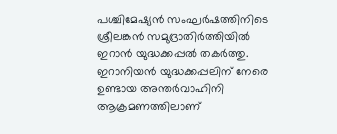പശ്ചിമേഷ്യന്‍ സംഘര്‍ഷത്തിനിടെ ശ്രീലങ്കന്‍ സമുദ്രാതിര്‍ത്തിയില്‍ ഇറാന്‍ യുദ്ധക്കപ്പല്‍ തകര്‍ത്തു. ഇറാനിയന്‍ യുദ്ധക്കപ്പലിന് നേരെ ഉണ്ടായ അന്തര്‍വാഹിനി ആക്രമണത്തിലാണ്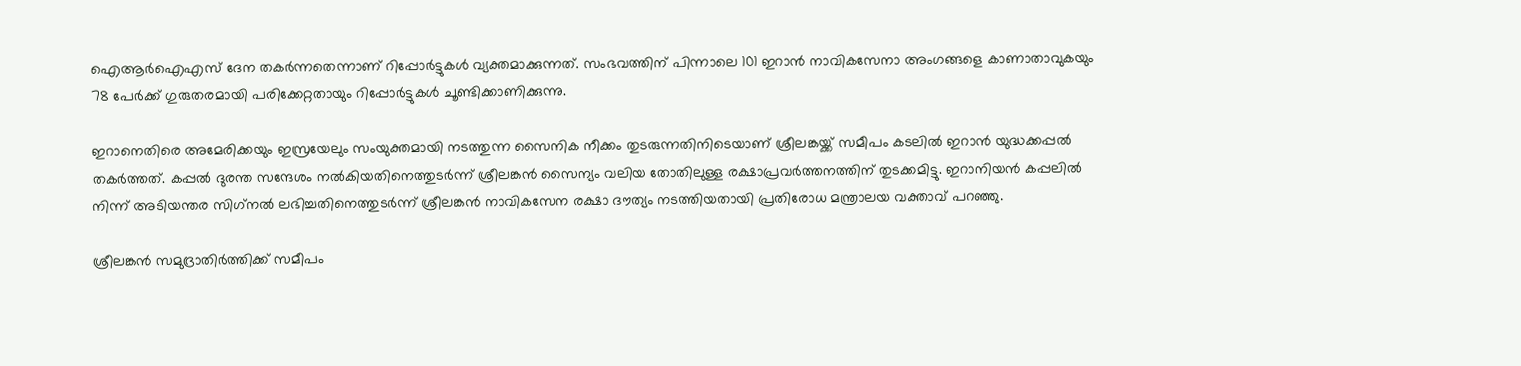ഐആര്‍ഐഎസ് ദേന തകര്‍ന്നതെന്നാണ് റിപ്പോര്‍ട്ടുകള്‍ വ്യക്തമാക്കുന്നത്. സംഭവത്തിന് പിന്നാലെ 101 ഇറാന്‍ നാവികസേനാ അംഗങ്ങളെ കാണാതാവുകയും 78 പേര്‍ക്ക് ഗുരുതരമായി പരിക്കേറ്റതായും റിപ്പോര്‍ട്ടുകള്‍ ചൂണ്ടിക്കാണിക്കുന്നു.

ഇറാനെതിരെ അമേരിക്കയും ഇസ്രയേലും സംയുക്തമായി നടത്തുന്ന സൈനിക നീക്കം തുടരുന്നതിനിടെയാണ് ശ്രീലങ്കയ്ക്ക് സമീപം കടലില്‍ ഇറാന്‍ യുദ്ധക്കപ്പല്‍ തകര്‍ത്തത്. കപ്പല്‍ ദുരന്ത സന്ദേശം നല്‍കിയതിനെത്തുടര്‍ന്ന് ശ്രീലങ്കന്‍ സൈന്യം വലിയ തോതിലുള്ള രക്ഷാപ്രവര്‍ത്തനത്തിന് തുടക്കമിട്ടു. ഇറാനിയന്‍ കപ്പലില്‍ നിന്ന് അടിയന്തര സിഗ്‌നല്‍ ലഭിച്ചതിനെത്തുടര്‍ന്ന് ശ്രീലങ്കന്‍ നാവികസേന രക്ഷാ ദൗത്യം നടത്തിയതായി പ്രതിരോധ മന്ത്രാലയ വക്താവ് പറഞ്ഞു.

ശ്രീലങ്കന്‍ സമുദ്രാതിര്‍ത്തിക്ക് സമീപം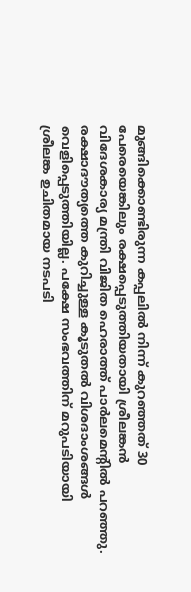മുങ്ങിക്കൊണ്ടിരുന്ന കപ്പലില്‍ നിന്ന് കുറഞ്ഞത് 30 പേരെയെങ്കിലും രക്ഷപ്പെടുത്തിയതായി ശ്രീലങ്കന്‍ വിദേശകാര്യ മന്ത്രി വിജിത ഹെരാത്ത് പാര്‍ലമെന്റില്‍ പറഞ്ഞു. രക്ഷാദൗത്യത്തെ കുറിച്ചുള്ള കൂടുതല്‍ വിശദാംശങ്ങള്‍ വെളിപ്പെടുത്തിയില്ല. പക്ഷേ സംഭവത്തിന് മറുപടിയായി ശ്രീലങ്ക ഉചിതമായ നടപടി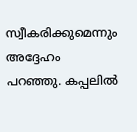സ്വീകരിക്കുമെന്നും അദ്ദേഹം പറഞ്ഞു. കപ്പലില്‍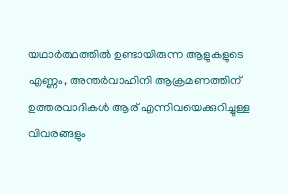യഥാര്‍ത്ഥത്തില്‍ ഉണ്ടായിരുന്ന ആളുകളുടെ എണ്ണം, അന്തര്‍വാഹിനി ആക്രമണത്തിന് ഉത്തരവാദികള്‍ ആര് എന്നിവയെക്കുറിച്ചുള്ള വിവരങ്ങളും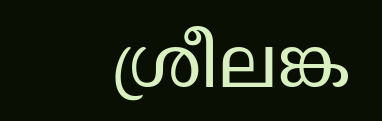ശ്രീലങ്ക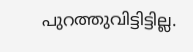പുറത്തുവിട്ടിട്ടില്ല.